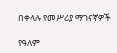በቀላሉ የመሥሪያ ማገናኛዎች

የዓለም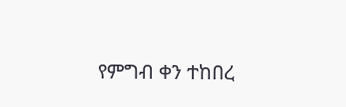የምግብ ቀን ተከበረ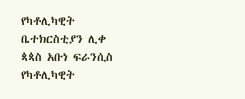የካቶሊካዊት ቤተክርስቲያን ሊቀ ጳጳስ አቡነ ፍራንሲስ
የካቶሊካዊት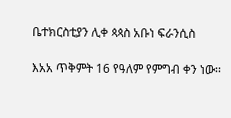ቤተክርስቲያን ሊቀ ጳጳስ አቡነ ፍራንሲስ

እአአ ጥቅምት 16 የዓለም የምግብ ቀን ነው፡፡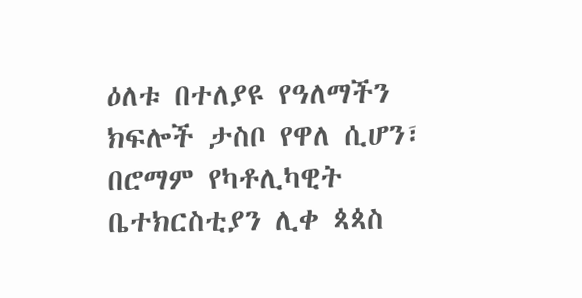ዕለቱ በተለያዩ የዓለማችን ክፍሎች ታስቦ የዋለ ሲሆን፣ በሮማም የካቶሊካዊት ቤተክርስቲያን ሊቀ ጳጳስ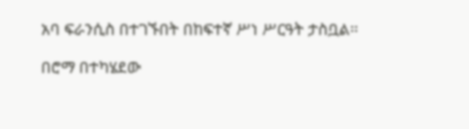አባ ፍራንሲስ በተገኙበት በከፍተኛ ሥነ ሥርዓት ታስቧል፡፡

በሮማ በተካሄደው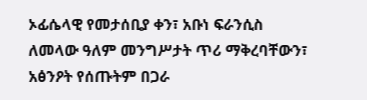ኦፊሴላዊ የመታሰቢያ ቀን፣ አቡነ ፍራንሲስ ለመላው ዓለም መንግሥታት ጥሪ ማቅረባቸውን፣ አፅንዖት የሰጡትም በጋራ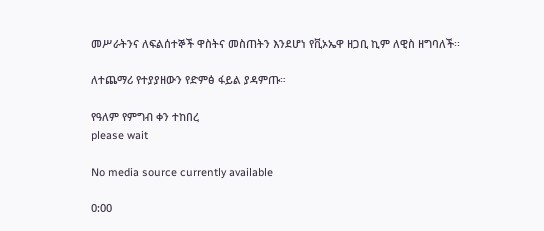መሥራትንና ለፍልሰተኞች ዋስትና መስጠትን እንደሆነ የቪኦኤዋ ዘጋቢ ኪም ለዊስ ዘግባለች፡፡

ለተጨማሪ የተያያዘውን የድምፅ ፋይል ያዳምጡ።

የዓለም የምግብ ቀን ተከበረ
please wait

No media source currently available

0:00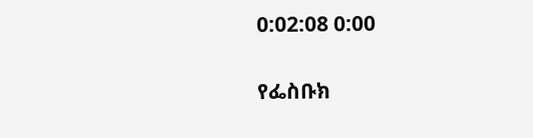0:02:08 0:00

የፌስቡክ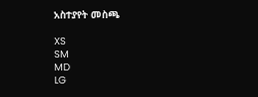አስተያየት መስጫ

XS
SM
MD
LG